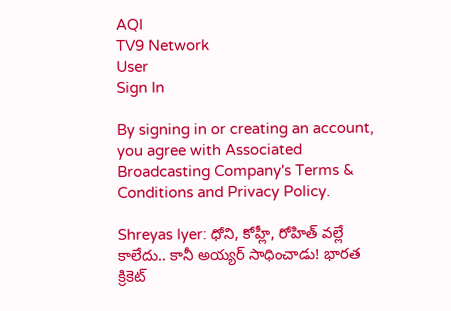AQI
TV9 Network
User
Sign In

By signing in or creating an account, you agree with Associated Broadcasting Company's Terms & Conditions and Privacy Policy.

Shreyas Iyer: ధోని, కోహ్లీ, రోహిత్‌ వల్లే కాలేదు.. కానీ అయ్యర్‌ సాధించాడు! భారత క్రికెట్‌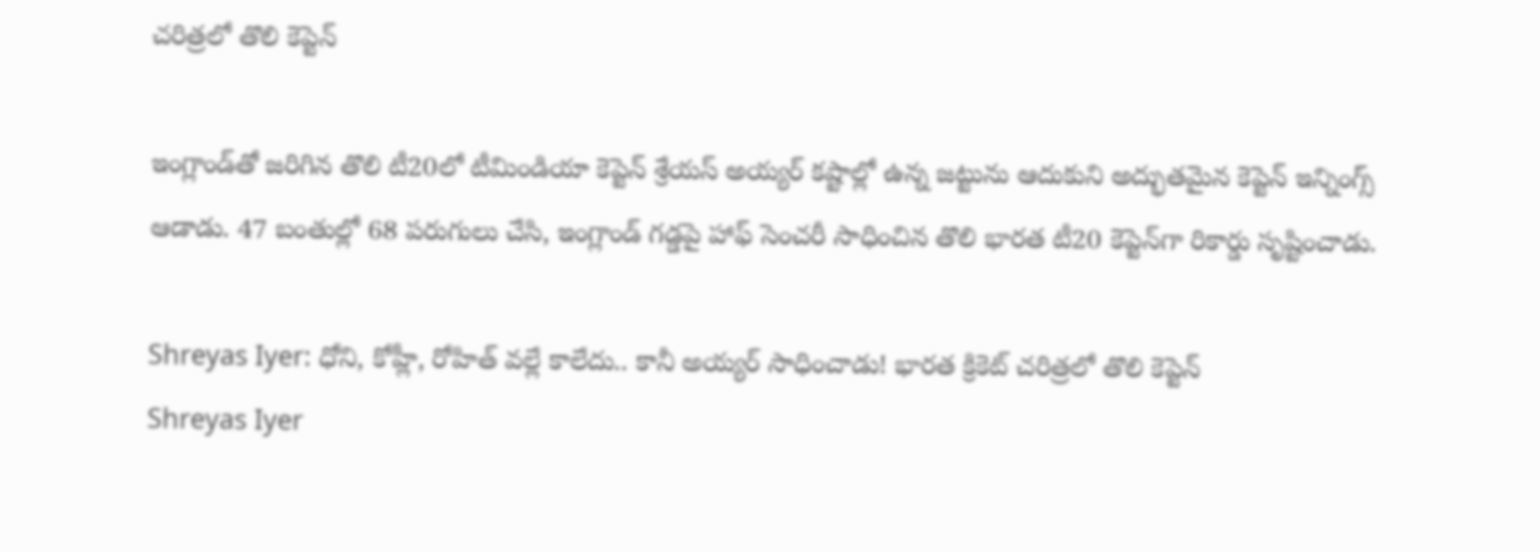చరిత్రలో తొలి కెప్టెన్‌

ఇంగ్లాండ్‌తో జరిగిన తొలి టీ20లో టీమిండియా కెప్టెన్ శ్రేయస్ అయ్యర్ కష్టాల్లో ఉన్న జట్టును ఆదుకుని అద్భుతమైన కెప్టెన్ ఇన్నింగ్స్ ఆడాడు. 47 బంతుల్లో 68 పరుగులు చేసి, ఇంగ్లాండ్ గడ్డపై హాఫ్‌ సెంచరీ సాధించిన తొలి భారత టీ20 కెప్టెన్‌గా రికార్డు సృష్టించాడు.

Shreyas Iyer: ధోని, కోహ్లీ, రోహిత్‌ వల్లే కాలేదు.. కానీ అయ్యర్‌ సాధించాడు! భారత క్రికెట్‌ చరిత్రలో తొలి కెప్టెన్‌
Shreyas Iyer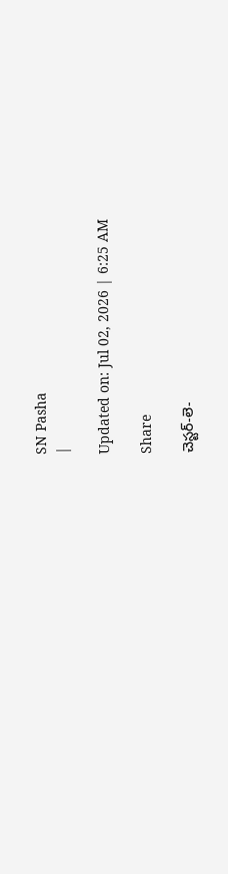SN Pasha
|

Updated on: Jul 02, 2026 | 6:25 AM

Share

చెస్టర్‌-లె-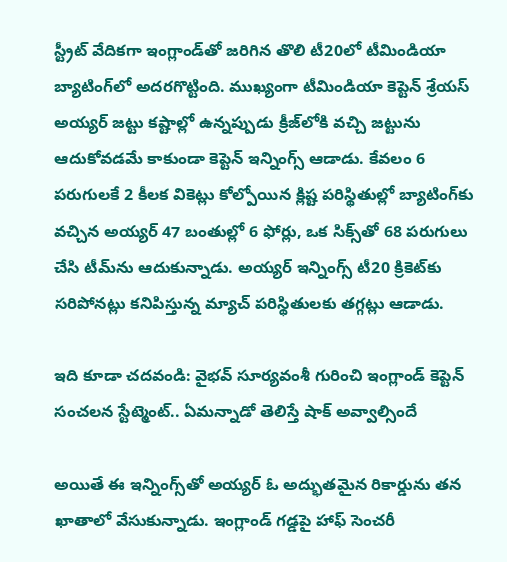స్ట్రీట్‌ వేదికగా ఇంగ్లాండ్‌తో జరిగిన తొలి టీ20లో టీమిండియా బ్యాటింగ్‌లో అదరగొట్టింది. ముఖ్యంగా టీమిండియా కెప్టెన్‌ శ్రేయస్‌ అయ్యర్‌ జట్టు కష్టాల్లో ఉన్నప్పుడు క్రీజ్‌లోకి వచ్చి జట్టును ఆదుకోవడమే కాకుండా కెప్టెన్‌ ఇన్నింగ్స్‌ ఆడాడు. కేవలం 6 పరుగులకే 2 కీలక వికెట్లు కోల్పోయిన క్లిష్ట పరిస్థితుల్లో బ్యాటింగ్‌కు వచ్చిన అయ్యర్‌ 47 బంతుల్లో 6 ఫోర్లు, ఒక సిక్స్‌తో 68 పరుగులు చేసి టీమ్‌ను ఆదుకున్నాడు. అయ్యర్‌ ఇన్నింగ్స్‌ టీ20 క్రికెట్‌కు సరిపోనట్లు కనిపిస్తున్న మ్యాచ్‌ పరిస్థితులకు తగ్గట్లు ఆడాడు.

ఇది కూడా చదవండి: వైభవ్ సూర్యవంశీ గురించి ఇంగ్లాండ్ కెప్టెన్ సంచలన స్టేట్మెంట్.. ఏమన్నాడో తెలిస్తే షాక్ అవ్వాల్సిందే

అయితే ఈ ఇన్నింగ్స్‌తో అయ్యర్‌ ఓ అద్భుతమైన రికార్డును తన ఖాతాలో వేసుకున్నాడు. ఇంగ్లాండ్‌ గడ్డపై హాఫ్‌ సెంచరీ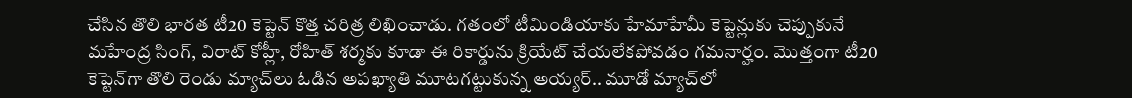చేసిన తొలి భారత టీ20 కెప్టెన్‌ కొత్త చరిత్ర లిఖించాడు. గతంలో టీమిండియాకు హేమాహేమీ కెప్టెన్లుకు చెప్పుకునే మహేంద్ర సింగ్‌, విరాట్‌ కోహ్లీ, రోహిత్‌ శర్మకు కూడా ఈ రికార్డును క్రియేట్‌ చేయలేకపోవడం గమనార్హం. మొత్తంగా టీ20 కెప్టెన్‌గా తొలి రెండు మ్యాచ్‌లు ఓడిన అపఖ్యాతి మూటగట్టుకున్న అయ్యర్‌.. మూడో మ్యాచ్‌లో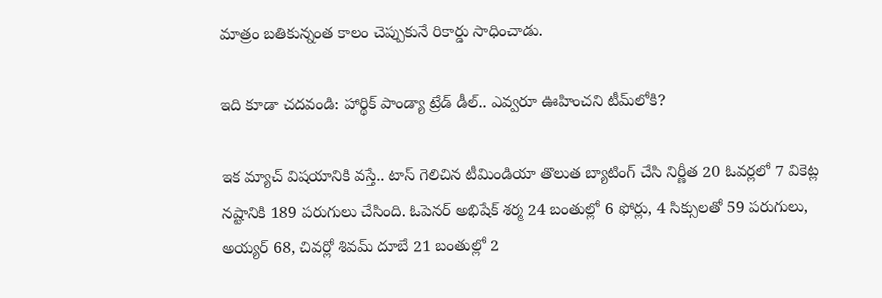మాత్రం బతికున్నంత కాలం చెప్పుకునే రికార్డు సాధించాడు.

ఇది కూడా చదవండి: హార్థిక్ పాండ్యా ట్రేడ్ డీల్.. ఎవ్వరూ ఊహించని టీమ్‌లోకి?

ఇక మ్యాచ్‌ విషయానికి వస్తే.. టాస్‌ గెలిచిన టీమిండియా తొలుత బ్యాటింగ్‌ చేసి నిర్ణీత 20 ఓవర్లలో 7 వికెట్ల నష్టానికి 189 పరుగులు చేసింది. ఓపెనర్‌ అభిషేక్‌ శర్మ 24 బంతుల్లో 6 ఫోర్లు, 4 సిక్సులతో 59 పరుగులు, అయ్యర్‌ 68, చివర్లో శివమ్‌ దూబే 21 బంతుల్లో 2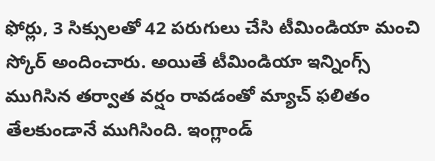ఫోర్లు, 3 సిక్సులతో 42 పరుగులు చేసి టీమిండియా మంచి స్కోర్‌ అందించారు. అయితే టీమిండియా ఇన్నింగ్స్‌ ముగిసిన తర్వాత వర్షం రావడంతో మ్యాచ్‌ ఫలితం తేలకుండానే ముగిసింది. ఇంగ్లాండ్‌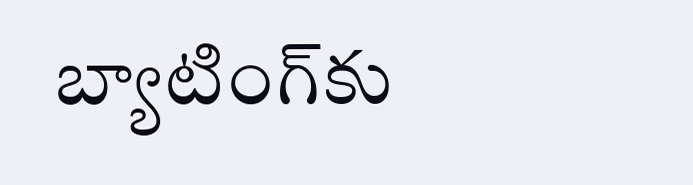బ్యాటింగ్‌కు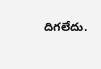దిగలేదు.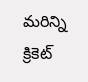మరిన్ని క్రికెట్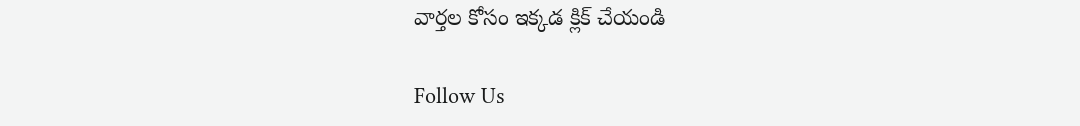వార్తల కోసం ఇక్కడ క్లిక్ చేయండి

Follow Us